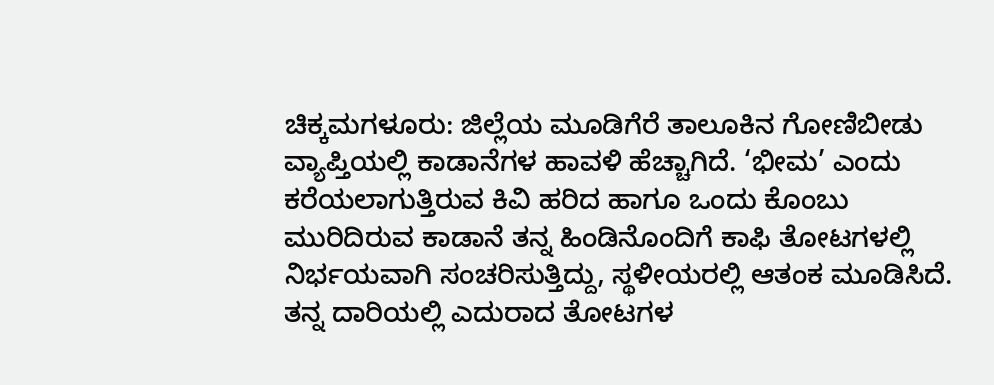ಚಿಕ್ಕಮಗಳೂರು: ಜಿಲ್ಲೆಯ ಮೂಡಿಗೆರೆ ತಾಲೂಕಿನ ಗೋಣಿಬೀಡು ವ್ಯಾಪ್ತಿಯಲ್ಲಿ ಕಾಡಾನೆಗಳ ಹಾವಳಿ ಹೆಚ್ಚಾಗಿದೆ. ‘ಭೀಮ’ ಎಂದು ಕರೆಯಲಾಗುತ್ತಿರುವ ಕಿವಿ ಹರಿದ ಹಾಗೂ ಒಂದು ಕೊಂಬು ಮುರಿದಿರುವ ಕಾಡಾನೆ ತನ್ನ ಹಿಂಡಿನೊಂದಿಗೆ ಕಾಫಿ ತೋಟಗಳಲ್ಲಿ ನಿರ್ಭಯವಾಗಿ ಸಂಚರಿಸುತ್ತಿದ್ದು, ಸ್ಥಳೀಯರಲ್ಲಿ ಆತಂಕ ಮೂಡಿಸಿದೆ. ತನ್ನ ದಾರಿಯಲ್ಲಿ ಎದುರಾದ ತೋಟಗಳ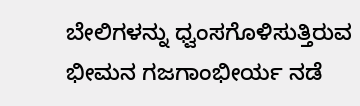ಬೇಲಿಗಳನ್ನು ಧ್ವಂಸಗೊಳಿಸುತ್ತಿರುವ ಭೀಮನ ಗಜಗಾಂಭೀರ್ಯ ನಡೆ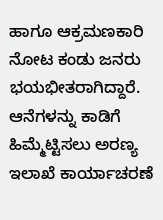ಹಾಗೂ ಆಕ್ರಮಣಕಾರಿ ನೋಟ ಕಂಡು ಜನರು ಭಯಭೀತರಾಗಿದ್ದಾರೆ. ಆನೆಗಳನ್ನು ಕಾಡಿಗೆ ಹಿಮ್ಮೆಟ್ಟಿಸಲು ಅರಣ್ಯ ಇಲಾಖೆ ಕಾರ್ಯಾಚರಣೆ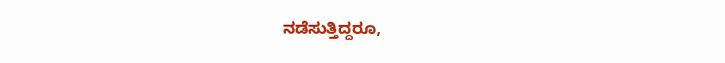ನಡೆಸುತ್ತಿದ್ದರೂ,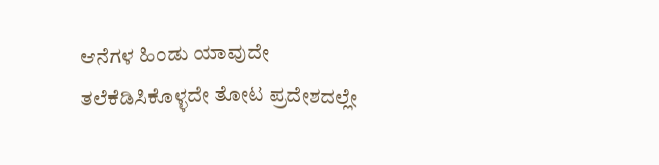ಆನೆಗಳ ಹಿಂಡು ಯಾವುದೇ ತಲೆಕೆಡಿಸಿಕೊಳ್ಳದೇ ತೋಟ ಪ್ರದೇಶದಲ್ಲೇ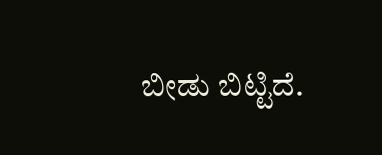ಬೀಡು ಬಿಟ್ಟಿದೆ.